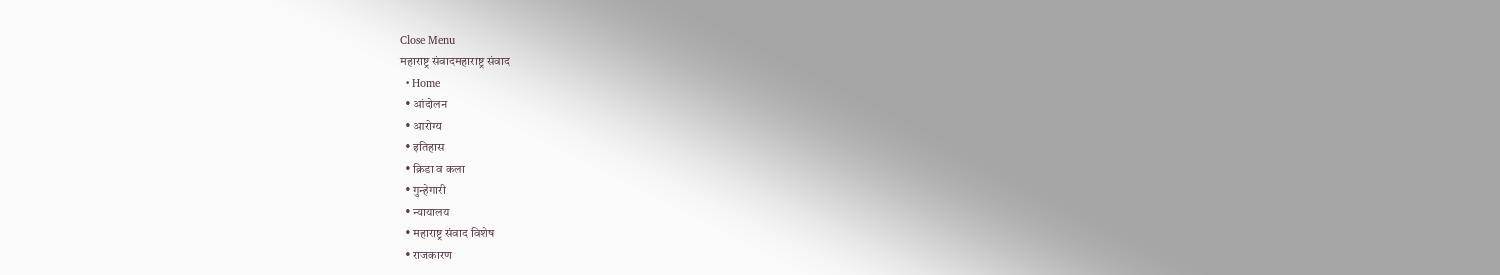Close Menu
महाराष्ट्र संवादमहाराष्ट्र संवाद
  • Home
  • आंदोलन
  • आरोग्य
  • इतिहास
  • क्रिडा व कला
  • गुन्हेगारी
  • न्यायालय
  • महाराष्ट्र संवाद विशेष
  • राजकारण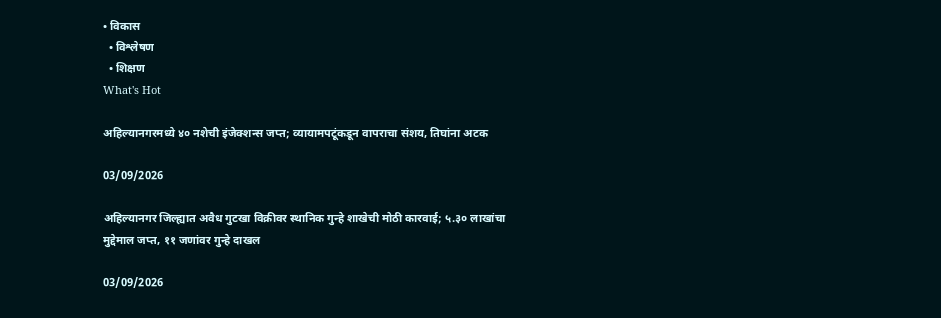• विकास
  • विश्लेषण
  • शिक्षण
What's Hot

अहिल्यानगरमध्ये ४० नशेची इंजेक्शन्स जप्त; व्यायामपटूंकडून वापराचा संशय, तिघांना अटक

03/09/2026

अहिल्यानगर जिल्ह्यात अवैध गुटखा विक्रीवर स्थानिक गुन्हे शाखेची मोठी कारवाई; ५.३० लाखांचा मुद्देमाल जप्त, ११ जणांवर गुन्हे दाखल

03/09/2026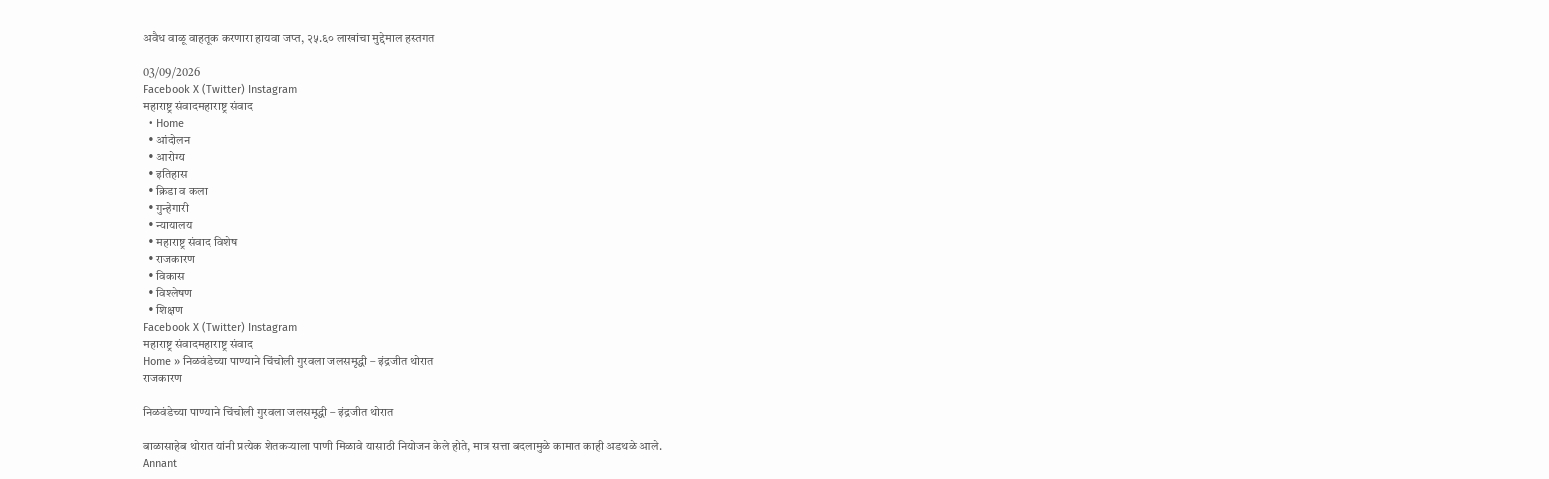अवैध वाळू वाहतूक करणारा हायवा जप्त, २५.६० लाखांचा मुद्देमाल हस्तगत

03/09/2026
Facebook X (Twitter) Instagram
महाराष्ट्र संवादमहाराष्ट्र संवाद
  • Home
  • आंदोलन
  • आरोग्य
  • इतिहास
  • क्रिडा व कला
  • गुन्हेगारी
  • न्यायालय
  • महाराष्ट्र संवाद विशेष
  • राजकारण
  • विकास
  • विश्लेषण
  • शिक्षण
Facebook X (Twitter) Instagram
महाराष्ट्र संवादमहाराष्ट्र संवाद
Home » निळवंडेच्या पाण्याने चिंचोली गुरवला जलसमृद्धी – इंद्रजीत थोरात
राजकारण

निळवंडेच्या पाण्याने चिंचोली गुरवला जलसमृद्धी – इंद्रजीत थोरात

बाळासाहेब थोरात यांनी प्रत्येक शेतकऱ्याला पाणी मिळावे यासाठी नियोजन केले होते, मात्र सत्ता बदलामुळे कामात काही अडथळे आले.
Annant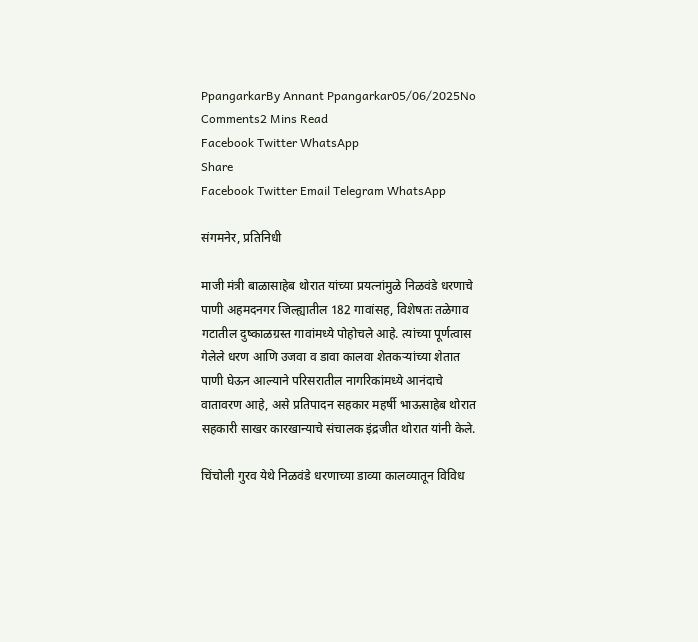PpangarkarBy Annant Ppangarkar05/06/2025No Comments2 Mins Read
Facebook Twitter WhatsApp
Share
Facebook Twitter Email Telegram WhatsApp

संगमनेर, प्रतिनिधी

माजी मंत्री बाळासाहेब थोरात यांच्या प्रयत्नांमुळे निळवंडे धरणाचे पाणी अहमदनगर जिल्ह्यातील 182 गावांसह, विशेषतः तळेगाव गटातील दुष्काळग्रस्त गावांमध्ये पोहोचले आहे. त्यांच्या पूर्णत्वास गेलेले धरण आणि उजवा व डावा कालवा शेतकऱ्यांच्या शेतात पाणी घेऊन आल्याने परिसरातील नागरिकांमध्ये आनंदाचे वातावरण आहे, असे प्रतिपादन सहकार महर्षी भाऊसाहेब थोरात सहकारी साखर कारखान्याचे संचालक इंद्रजीत थोरात यांनी केले.

चिंचोली गुरव येथे निळवंडे धरणाच्या डाव्या कालव्यातून विविध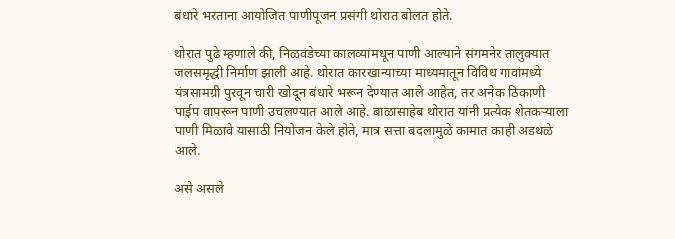बंधारे भरताना आयोजित पाणीपूजन प्रसंगी थोरात बोलत होते.

थोरात पुढे म्हणाले की, निळवंडेच्या कालव्यांमधून पाणी आल्याने संगमनेर तालुक्यात जलसमृद्धी निर्माण झाली आहे. थोरात कारखान्याच्या माध्यमातून विविध गावांमध्ये यंत्रसामग्री पुरवून चारी खोदून बंधारे भरून देण्यात आले आहेत, तर अनेक ठिकाणी पाईप वापरून पाणी उचलण्यात आले आहे. बाळासाहेब थोरात यांनी प्रत्येक शेतकऱ्याला पाणी मिळावे यासाठी नियोजन केले होते, मात्र सत्ता बदलामुळे कामात काही अडथळे आले.

असे असले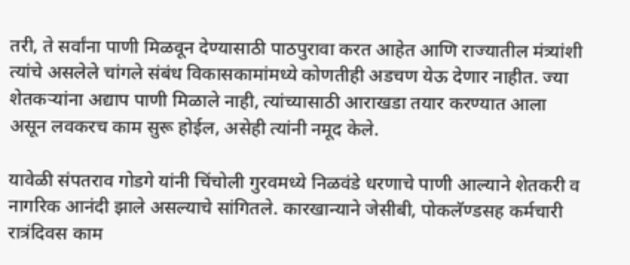तरी, ते सर्वांना पाणी मिळवून देण्यासाठी पाठपुरावा करत आहेत आणि राज्यातील मंत्र्यांशी त्यांचे असलेले चांगले संबंध विकासकामांमध्ये कोणतीही अडचण येऊ देणार नाहीत. ज्या शेतकऱ्यांना अद्याप पाणी मिळाले नाही, त्यांच्यासाठी आराखडा तयार करण्यात आला असून लवकरच काम सुरू होईल, असेही त्यांनी नमूद केले.

यावेळी संपतराव गोडगे यांनी चिंचोली गुरवमध्ये निळवंडे धरणाचे पाणी आल्याने शेतकरी व नागरिक आनंदी झाले असल्याचे सांगितले. कारखान्याने जेसीबी, पोकलॅण्डसह कर्मचारी रात्रंदिवस काम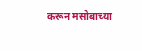करून मसोबाच्या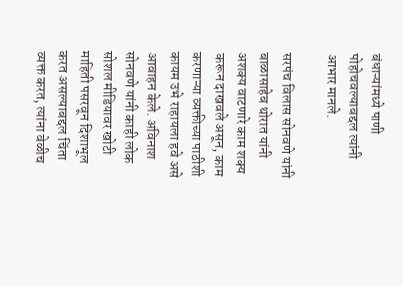बंधाऱ्यांमध्ये पाणी पोहोचवल्याबद्दल त्यांनी आभार मानले.

सरपंच विलास सोनवणे यांनी बाळासाहेब थोरात यांनी अशक्य वाटणारे काम शक्य करून दाखवले असून, काम करणाऱ्या व्यक्तीच्या पाठीशी कायम उभे राहायला हवे असे आवाहन केले. अविनाश सोनवणे यांनी काही लोक सोशल मीडियावर खोटी माहिती पसरवून दिशाभूल करत असल्याबद्दल चिंता व्यक्त करत, त्यांना वेळीच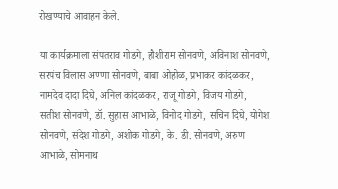रोखण्याचे आवाहन केले.

या कार्यक्रमाला संपतराव गोडगे, हौशीराम सोनवणे, अविनाश सोनवणे, सरपंच विलास अण्णा सोनवणे, बाबा ओहोळ, प्रभाकर कांदळकर, नामदेव दादा दिघे, अनिल कांदळकर, राजू गोडगे, विजय गोडगे, सतीश सोनवणे, डॉ. सुहास आभाळे, विनोद गोडगे, सचिन दिघे, योगेश सोनवणे, संदेश गोडगे, अशोक गोडगे, के. डी. सोनवणे, अरुण आभाळे, सोमनाथ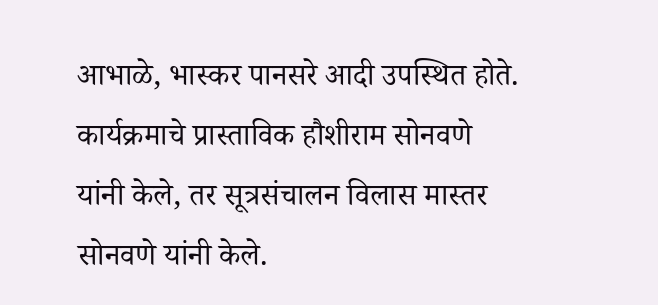आभाळे, भास्कर पानसरे आदी उपस्थित होते. कार्यक्रमाचे प्रास्ताविक हौशीराम सोनवणे यांनी केले, तर सूत्रसंचालन विलास मास्तर सोनवणे यांनी केले.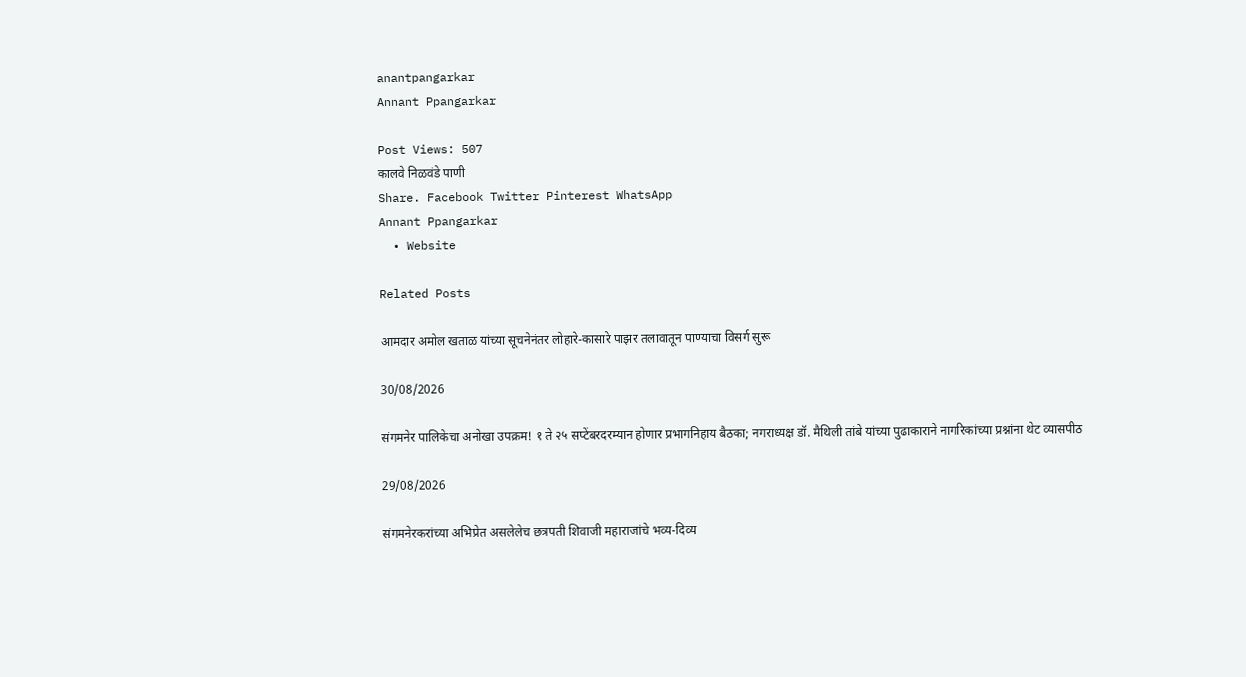anantpangarkar
Annant Ppangarkar

Post Views: 507
कालवे निळवंडे पाणी
Share. Facebook Twitter Pinterest WhatsApp
Annant Ppangarkar
  • Website

Related Posts

आमदार अमोल खताळ यांच्या सूचनेनंतर लोहारे-कासारे पाझर तलावातून पाण्याचा विसर्ग सुरू

30/08/2026

संगमनेर पालिकेचा अनोखा उपक्रम! १ ते २५ सप्टेंबरदरम्यान होणार प्रभागनिहाय बैठका; नगराध्यक्ष डॉ. मैथिली तांबे यांच्या पुढाकाराने नागरिकांच्या प्रश्नांना थेट व्यासपीठ

29/08/2026

संगमनेरकरांच्या अभिप्रेत असलेलेच छत्रपती शिवाजी महाराजांचे भव्य-दिव्य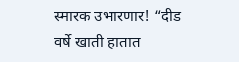स्मारक उभारणार! “दीड वर्षे खाती हातात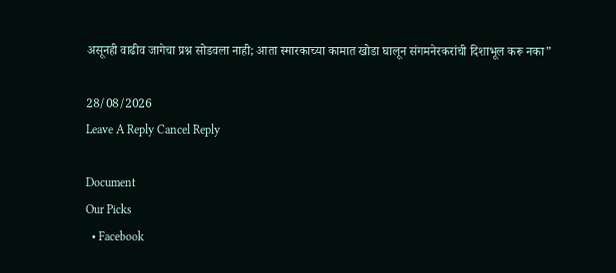असूनही वाढीव जागेचा प्रश्न सोडवला नाही; आता स्मारकाच्या कामात खोडा घालून संगमनेरकरांची दिशाभूल करू नका”

28/08/2026
Leave A Reply Cancel Reply

Document
Our Picks
  • Facebook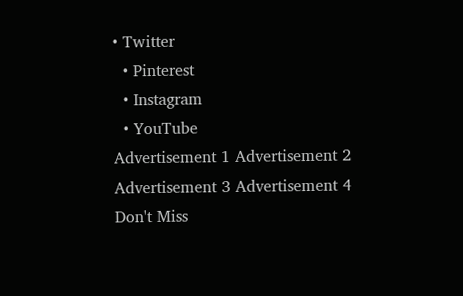• Twitter
  • Pinterest
  • Instagram
  • YouTube
Advertisement 1 Advertisement 2 Advertisement 3 Advertisement 4
Don't Miss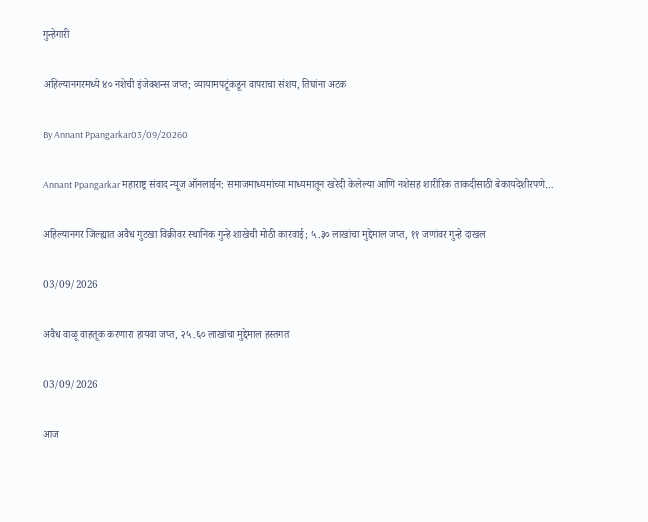गुन्हेगारी

अहिल्यानगरमध्ये ४० नशेची इंजेक्शन्स जप्त; व्यायामपटूंकडून वापराचा संशय, तिघांना अटक

By Annant Ppangarkar03/09/20260

Annant Ppangarkar महाराष्ट्र संवाद न्यूज ऑनलाईन: समाजमाध्यमांच्या माध्यमातून खरेदी केलेल्या आणि नशेसह शारीरिक ताकदीसाठी बेकायदेशीरपणे…

अहिल्यानगर जिल्ह्यात अवैध गुटखा विक्रीवर स्थानिक गुन्हे शाखेची मोठी कारवाई; ५.३० लाखांचा मुद्देमाल जप्त, ११ जणांवर गुन्हे दाखल

03/09/2026

अवैध वाळू वाहतूक करणारा हायवा जप्त, २५.६० लाखांचा मुद्देमाल हस्तगत

03/09/2026

आज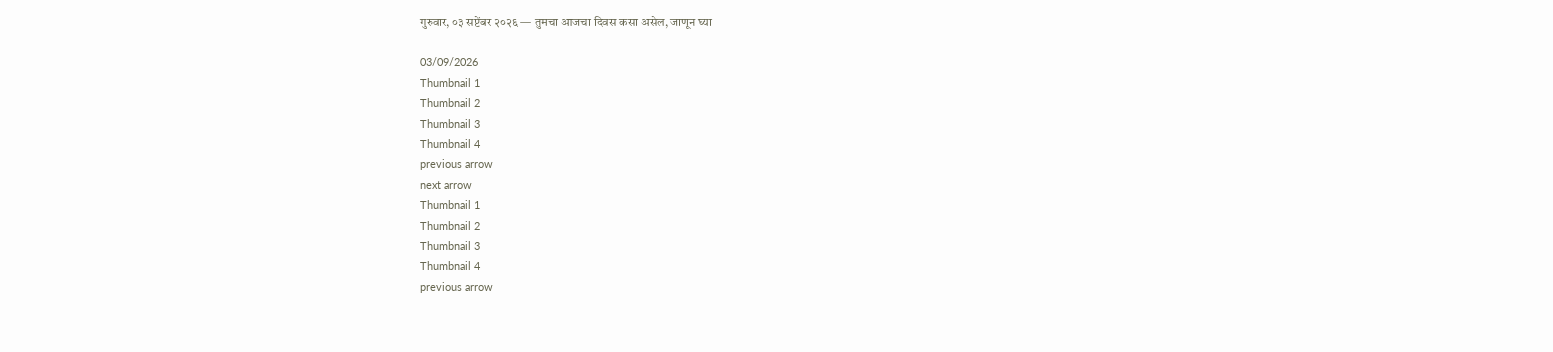गुरुवार, ०३ सप्टेंबर २०२६ — तुमचा आजचा दिवस कसा असेल, जाणून घ्या

03/09/2026
Thumbnail 1
Thumbnail 2
Thumbnail 3
Thumbnail 4
previous arrow
next arrow
Thumbnail 1
Thumbnail 2
Thumbnail 3
Thumbnail 4
previous arrow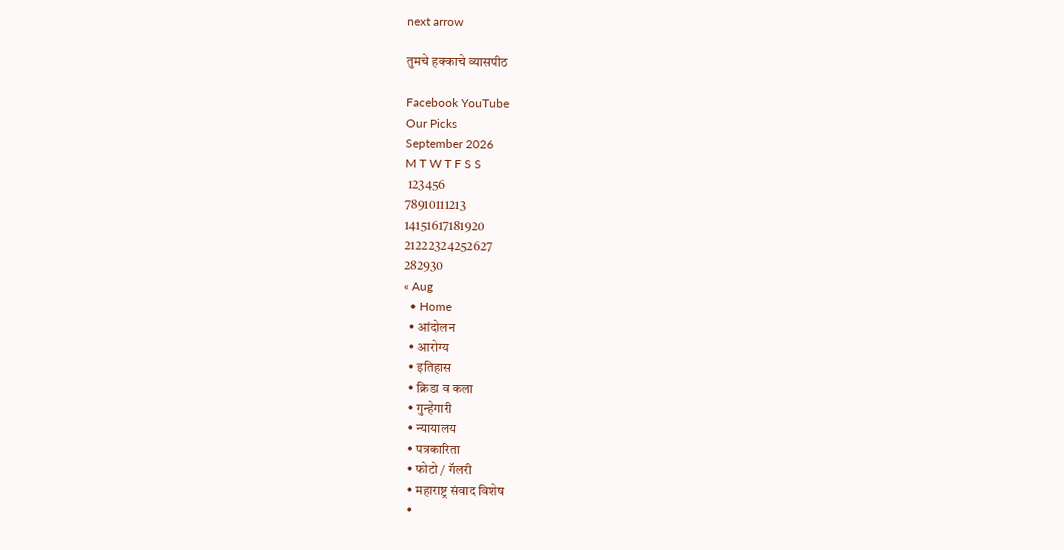next arrow

तुमचे हक्काचे व्यासपीठ

Facebook YouTube
Our Picks
September 2026
M T W T F S S
 123456
78910111213
14151617181920
21222324252627
282930
« Aug
  • Home
  • आंदोलन
  • आरोग्य
  • इतिहास
  • क्रिडा व कला
  • गुन्हेगारी
  • न्यायालय
  • पत्रकारिता
  • फोटो / गॅलरी
  • महाराष्ट्र संवाद विशेष
  •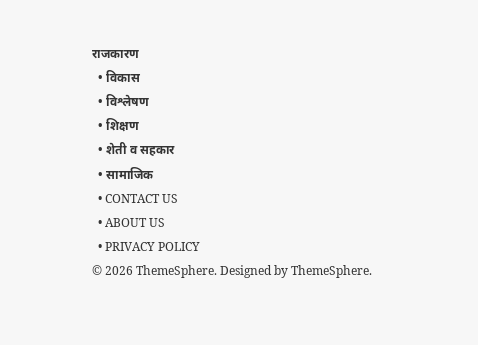राजकारण
  • विकास
  • विश्लेषण
  • शिक्षण
  • शेती व सहकार
  • सामाजिक
  • CONTACT US
  • ABOUT US
  • PRIVACY POLICY
© 2026 ThemeSphere. Designed by ThemeSphere.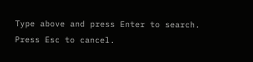Type above and press Enter to search. Press Esc to cancel.